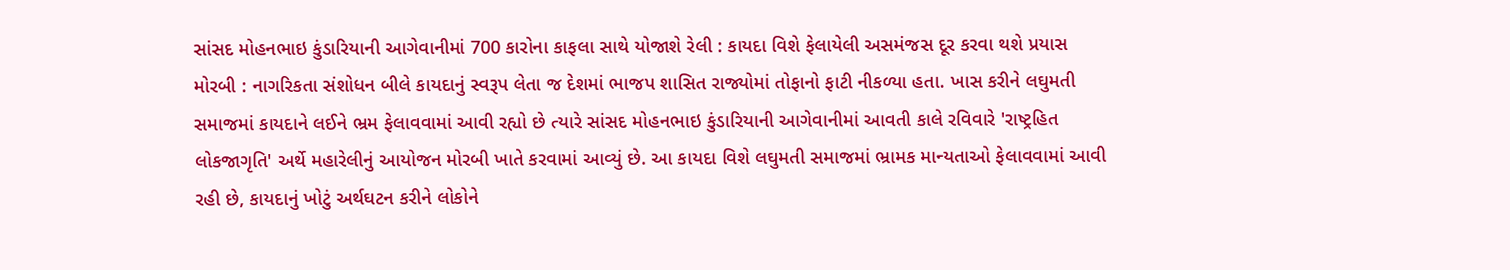સાંસદ મોહનભાઇ કુંડારિયાની આગેવાનીમાં 700 કારોના કાફલા સાથે યોજાશે રેલી : કાયદા વિશે ફેલાયેલી અસમંજસ દૂર કરવા થશે પ્રયાસ મોરબી : નાગરિકતા સંશોધન બીલે કાયદાનું સ્વરૂપ લેતા જ દેશમાં ભાજપ શાસિત રાજ્યોમાં તોફાનો ફાટી નીકળ્યા હતા. ખાસ કરીને લઘુમતી સમાજમાં કાયદાને લઈને ભ્રમ ફેલાવવામાં આવી રહ્યો છે ત્યારે સાંસદ મોહનભાઇ કુંડારિયાની આગેવાનીમાં આવતી કાલે રવિવારે 'રાષ્ટ્રહિત લોકજાગૃતિ' અર્થે મહારેલીનું આયોજન મોરબી ખાતે કરવામાં આવ્યું છે. આ કાયદા વિશે લઘુમતી સમાજમાં ભ્રામક માન્યતાઓ ફેલાવવામાં આવી રહી છે, કાયદાનું ખોટું અર્થઘટન કરીને લોકોને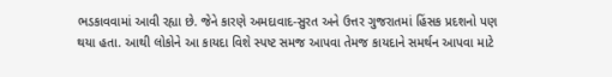ભડકાવવામાં આવી રહ્યા છે. જેને કારણે અમદાવાદ-સુરત અને ઉત્તર ગુજરાતમાં હિંસક પ્રદશનો પણ થયા હતા. આથી લોકોને આ કાયદા વિશે સ્પષ્ટ સમજ આપવા તેમજ કાયદાને સમર્થન આપવા માટે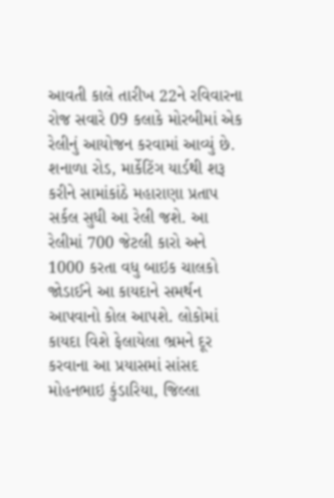આવતી કાલે તારીખ 22ને રવિવારના રોજ સવારે 09 કલાકે મોરબીમાં એક રેલીનું આયોજન કરવામાં આવ્યું છે. શનાળા રોડ, માર્કેટિંગ યાર્ડથી શરૂ કરીને સામાંકાંઠે મહારાણા પ્રતાપ સર્કલ સુધી આ રેલી જશે. આ રેલીમાં 700 જેટલી કારો અને 1000 કરતા વધુ બાઇક ચાલકો જોડાઈને આ કાયદાને સમર્થન આપવાનો કોલ આપશે. લોકોમાં કાયદા વિશે ફેલાયેલા ભ્રમને દૂર કરવાના આ પ્રયાસમાં સાંસદ મોહનભાઇ કુંડારિયા, જિલ્લા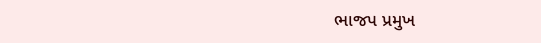ભાજપ પ્રમુખ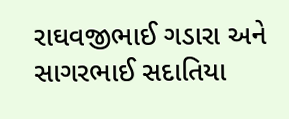રાઘવજીભાઈ ગડારા અને સાગરભાઈ સદાતિયા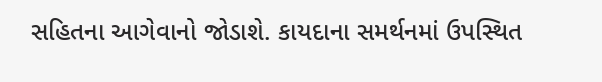સહિતના આગેવાનો જોડાશે. કાયદાના સમર્થનમાં ઉપસ્થિત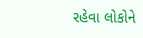રહેવા લોકોને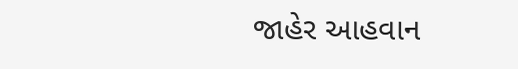જાહેર આહવાન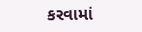કરવામાં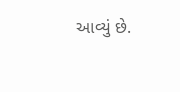આવ્યું છે.